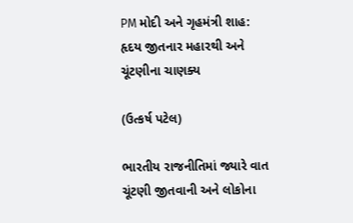PM મોદી અને ગૃહમંત્રી શાહ: હૃદય જીતનાર મહારથી અને ચૂંટણીના ચાણક્ય

(ઉત્કર્ષ પટેલ)

ભારતીય રાજનીતિમાં જ્યારે વાત ચૂંટણી જીતવાની અને લોકોના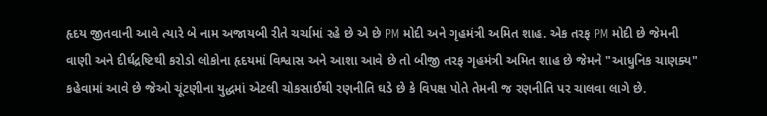હૃદય જીતવાની આવે ત્યારે બે નામ અજાયબી રીતે ચર્ચામાં રહે છે એ છે PM મોદી અને ગૃહમંત્રી અમિત શાહ. એક તરફ PM મોદી છે જેમની વાણી અને દીર્ઘદ્રષ્ટિથી કરોડો લોકોના હૃદયમાં વિશ્વાસ અને આશા આવે છે તો બીજી તરફ ગૃહમંત્રી અમિત શાહ છે જેમને "આધુનિક ચાણક્ય" કહેવામાં આવે છે જેઓ ચૂંટણીના યુદ્ધમાં એટલી ચોકસાઈથી રણનીતિ ઘડે છે કે વિપક્ષ પોતે તેમની જ રણનીતિ પર ચાલવા લાગે છે.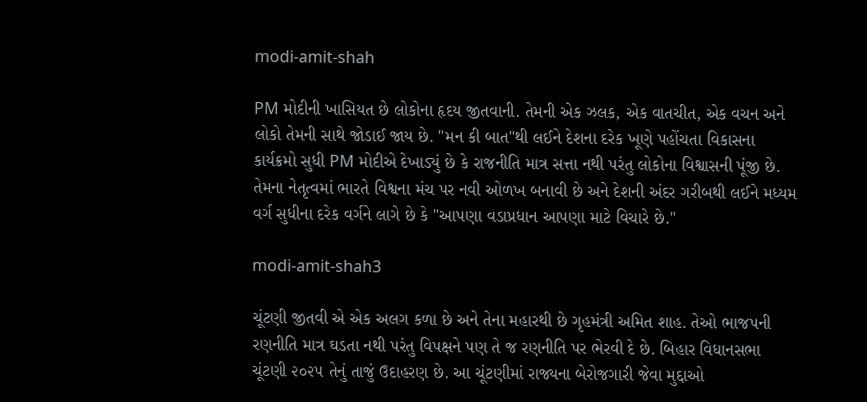modi-amit-shah

PM મોદીની ખાસિયત છે લોકોના હૃદય જીતવાની. તેમની એક ઝલક, એક વાતચીત, એક વચન અને લોકો તેમની સાથે જોડાઈ જાય છે. "મન કી બાત"થી લઈને દેશના દરેક ખૂણે પહોંચતા વિકાસના કાર્યક્રમો સુધી PM મોદીએ દેખાડ્યું છે કે રાજનીતિ માત્ર સત્તા નથી પરંતુ લોકોના વિશ્વાસની પૂંજી છે. તેમના નેતૃત્વમાં ભારતે વિશ્વના મંચ પર નવી ઓળખ બનાવી છે અને દેશની અંદર ગરીબથી લઈને મધ્યમ વર્ગ સુધીના દરેક વર્ગને લાગે છે કે "આપણા વડાપ્રધાન આપણા માટે વિચારે છે."

modi-amit-shah3

ચૂંટણી જીતવી એ એક અલગ કળા છે અને તેના મહારથી છે ગૃહમંત્રી અમિત શાહ. તેઓ ભાજપની રણનીતિ માત્ર ઘડતા નથી પરંતુ વિપક્ષને પણ તે જ રણનીતિ પર ભેરવી દે છે. બિહાર વિધાનસભા ચૂંટણી ૨૦૨૫ તેનું તાજું ઉદાહરણ છે. આ ચૂંટણીમાં રાજ્યના બેરોજગારી જેવા મુદ્દાઓ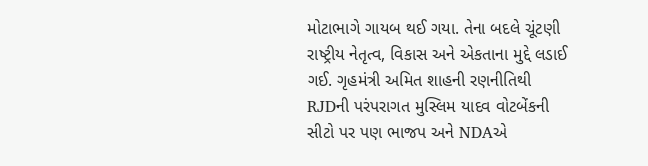મોટાભાગે ગાયબ થઈ ગયા. તેના બદલે ચૂંટણી રાષ્ટ્રીય નેતૃત્વ, વિકાસ અને એકતાના મુદ્દે લડાઈ ગઈ. ગૃહમંત્રી અમિત શાહની રણનીતિથી RJDની પરંપરાગત મુસ્લિમ યાદવ વોટબેંકની સીટો પર પણ ભાજપ અને NDAએ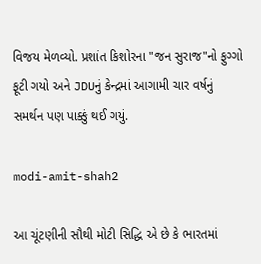વિજય મેળવ્યો. પ્રશાંત કિશોરના "જન સુરાજ"નો ફુગ્ગો ફૂટી ગયો અને JDUનું કેન્દ્રમાં આગામી ચાર વર્ષનું સમર્થન પણ પાક્કું થઈ ગયું.

modi-amit-shah2

આ ચૂંટણીની સૌથી મોટી સિદ્ધિ એ છે કે ભારતમાં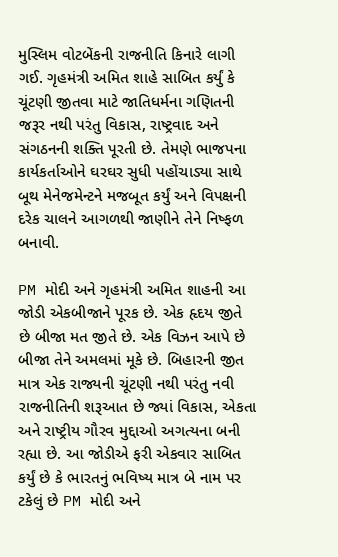મુસ્લિમ વોટબેંકની રાજનીતિ કિનારે લાગી ગઈ. ગૃહમંત્રી અમિત શાહે સાબિત કર્યું કે ચૂંટણી જીતવા માટે જાતિધર્મના ગણિતની જરૂર નથી પરંતુ વિકાસ, રાષ્ટ્રવાદ અને સંગઠનની શક્તિ પૂરતી છે. તેમણે ભાજપના કાર્યકર્તાઓને ઘરઘર સુધી પહોંચાડ્યા સાથે બૂથ મેનેજમેન્ટને મજબૂત કર્યું અને વિપક્ષની દરેક ચાલને આગળથી જાણીને તેને નિષ્ફળ બનાવી.

PM મોદી અને ગૃહમંત્રી અમિત શાહની આ જોડી એકબીજાને પૂરક છે. એક હૃદય જીતે છે બીજા મત જીતે છે. એક વિઝન આપે છે બીજા તેને અમલમાં મૂકે છે. બિહારની જીત માત્ર એક રાજ્યની ચૂંટણી નથી પરંતુ નવી રાજનીતિની શરૂઆત છે જ્યાં વિકાસ, એકતા અને રાષ્ટ્રીય ગૌરવ મુદ્દાઓ અગત્યના બની રહ્યા છે. આ જોડીએ ફરી એકવાર સાબિત કર્યું છે કે ભારતનું ભવિષ્ય માત્ર બે નામ પર ટકેલું છે PM મોદી અને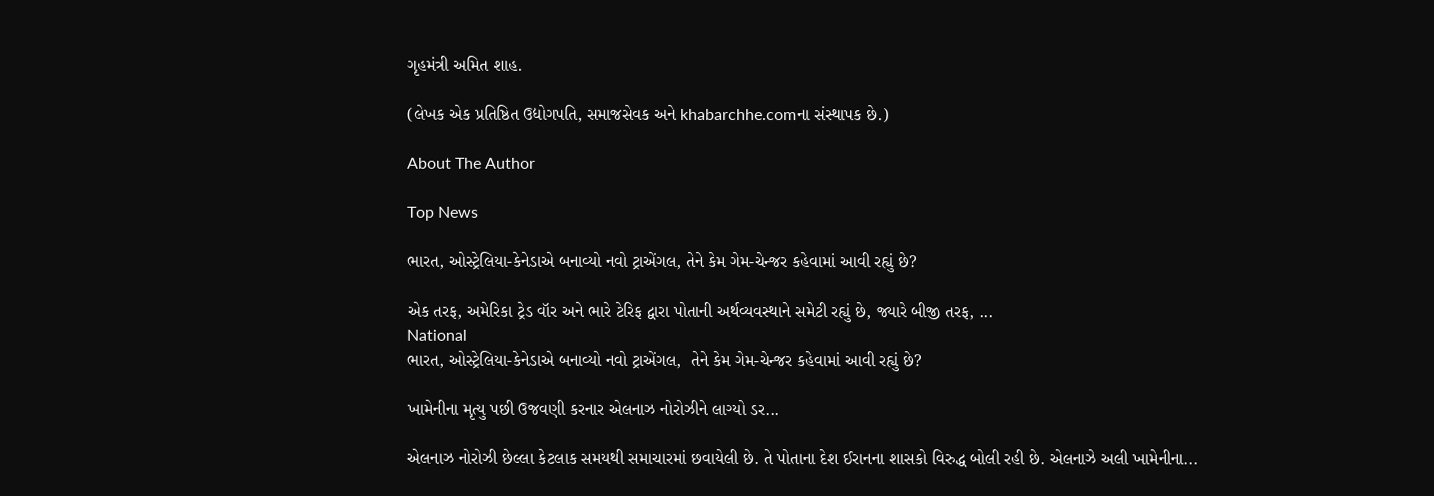ગૃહમંત્રી અમિત શાહ.

(લેખક એક પ્રતિષ્ઠિત ઉદ્યોગપતિ, સમાજસેવક અને khabarchhe.comના સંસ્થાપક છે.)

About The Author

Top News

ભારત, ઓસ્ટ્રેલિયા-કેનેડાએ બનાવ્યો નવો ટ્રાએંગલ, તેને કેમ ગેમ-ચેન્જર કહેવામાં આવી રહ્યું છે?

એક તરફ, અમેરિકા ટ્રેડ વૉર અને ભારે ટેરિફ દ્વારા પોતાની અર્થવ્યવસ્થાને સમેટી રહ્યું છે, જ્યારે બીજી તરફ, ...
National
ભારત, ઓસ્ટ્રેલિયા-કેનેડાએ બનાવ્યો નવો ટ્રાએંગલ,  તેને કેમ ગેમ-ચેન્જર કહેવામાં આવી રહ્યું છે?

ખામેનીના મૃત્યુ પછી ઉજવણી કરનાર એલનાઝ નોરોઝીને લાગ્યો ડર...

એલનાઝ નોરોઝી છેલ્લા કેટલાક સમયથી સમાચારમાં છવાયેલી છે. તે પોતાના દેશ ઈરાનના શાસકો વિરુદ્ધ બોલી રહી છે. એલનાઝે અલી ખામેનીના...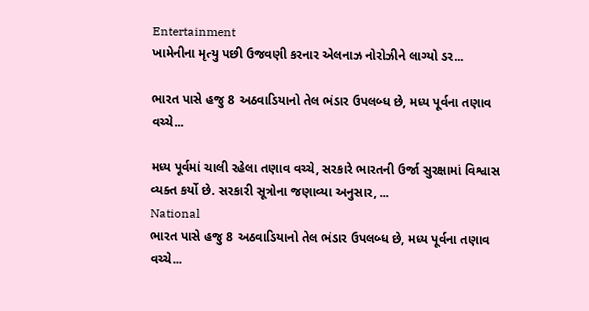Entertainment
ખામેનીના મૃત્યુ પછી ઉજવણી કરનાર એલનાઝ નોરોઝીને લાગ્યો ડર...

ભારત પાસે હજુ 8 અઠવાડિયાનો તેલ ભંડાર ઉપલબ્ધ છે, મધ્ય પૂર્વના તણાવ વચ્ચે...

મધ્ય પૂર્વમાં ચાલી રહેલા તણાવ વચ્ચે, સરકારે ભારતની ઉર્જા સુરક્ષામાં વિશ્વાસ વ્યક્ત કર્યો છે. સરકારી સૂત્રોના જણાવ્યા અનુસાર, ...
National
ભારત પાસે હજુ 8 અઠવાડિયાનો તેલ ભંડાર ઉપલબ્ધ છે, મધ્ય પૂર્વના તણાવ વચ્ચે...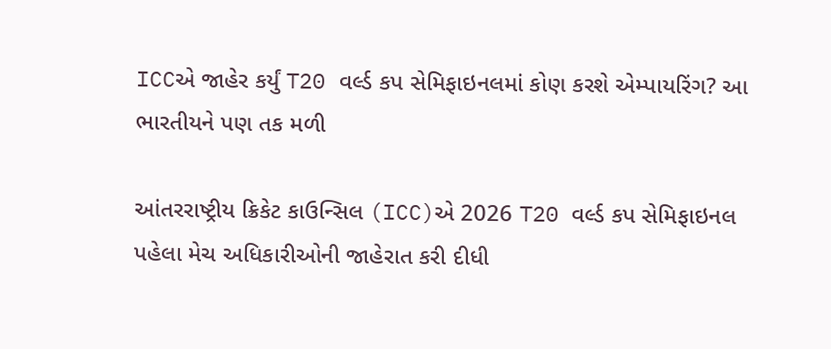ICCએ જાહેર કર્યું T20 વર્લ્ડ કપ સેમિફાઇનલમાં કોણ કરશે એમ્પાયરિંગ? આ ભારતીયને પણ તક મળી

આંતરરાષ્ટ્રીય ક્રિકેટ કાઉન્સિલ (ICC)એ 2026 T20 વર્લ્ડ કપ સેમિફાઇનલ પહેલા મેચ અધિકારીઓની જાહેરાત કરી દીધી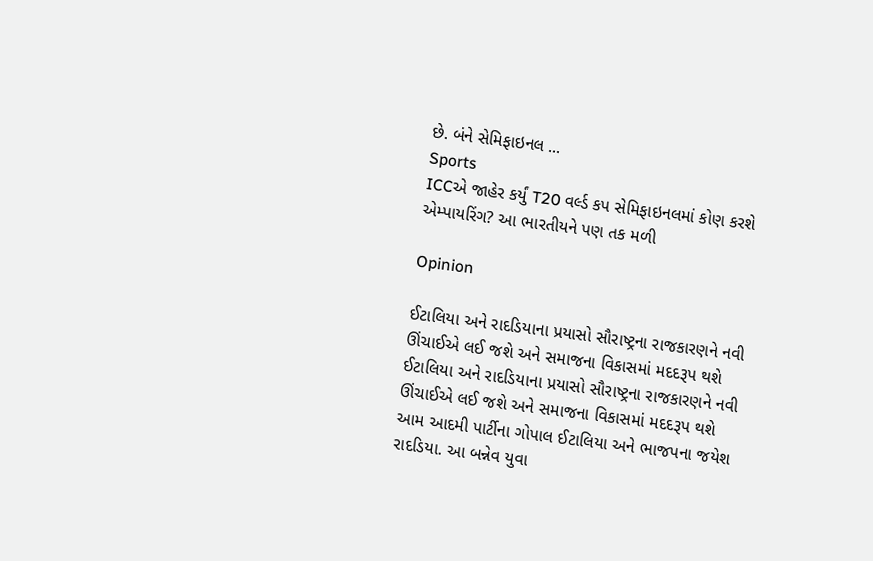છે. બંને સેમિફાઇનલ ...
Sports
ICCએ જાહેર કર્યું T20 વર્લ્ડ કપ સેમિફાઇનલમાં કોણ કરશે એમ્પાયરિંગ? આ ભારતીયને પણ તક મળી

Opinion

ઈટાલિયા અને રાદડિયાના પ્રયાસો સૌરાષ્ટ્રના રાજકારણને નવી ઊંચાઈએ લઈ જશે અને સમાજના વિકાસમાં મદદરૂપ થશે ઈટાલિયા અને રાદડિયાના પ્રયાસો સૌરાષ્ટ્રના રાજકારણને નવી ઊંચાઈએ લઈ જશે અને સમાજના વિકાસમાં મદદરૂપ થશે
આમ આદમી પાર્ટીના ગોપાલ ઈટાલિયા અને ભાજપના જયેશ રાદડિયા. આ બન્નેવ યુવા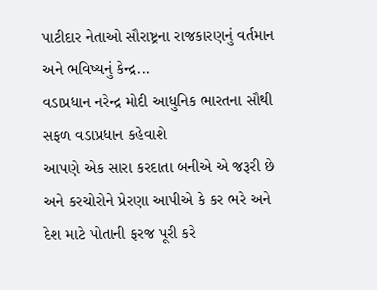પાટીદાર નેતાઓ સૌરાષ્ટ્રના રાજકારણનું વર્તમાન અને ભવિષ્યનું કેન્દ્ર...
વડાપ્રધાન નરેન્દ્ર મોદી આધુનિક ભારતના સૌથી સફળ વડાપ્રધાન કહેવાશે
આપણે એક સારા કરદાતા બનીએ એ જરૂરી છે અને કરચોરોને પ્રેરણા આપીએ કે કર ભરે અને દેશ માટે પોતાની ફરજ પૂરી કરે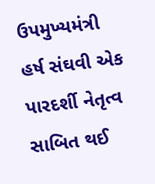ઉપમુખ્યમંત્રી હર્ષ સંઘવી એક પારદર્શી નેતૃત્વ સાબિત થઈ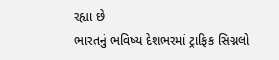રહ્યા છે
ભારતનું ભવિષ્ય દેશભરમાં ટ્રાફિક સિગ્નલો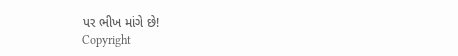પર ભીખ માંગે છે!
Copyright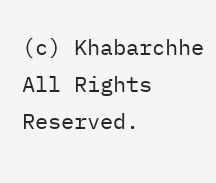(c) Khabarchhe All Rights Reserved.